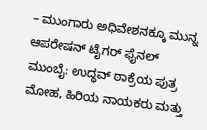– ಮುಂಗಾರು ಅಧಿವೇಶನಕ್ಕೂ ಮುನ್ನ ಆಪರೇಷನ್ ಟೈಗರ್ ಫೈನಲ್
ಮುಂಬೈ: ಉದ್ಧವ್ ಠಾಕ್ರೆಯ ಪುತ್ರ ಮೋಹ, ಹಿರಿಯ ನಾಯಕರು ಮತ್ತು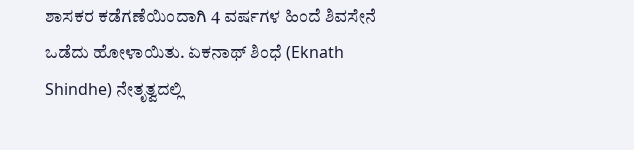ಶಾಸಕರ ಕಡೆಗಣೆಯಿಂದಾಗಿ 4 ವರ್ಷಗಳ ಹಿಂದೆ ಶಿವಸೇನೆ ಒಡೆದು ಹೋಳಾಯಿತು. ಏಕನಾಥ್ ಶಿಂಧೆ (Eknath Shindhe) ನೇತೃತ್ವದಲ್ಲಿ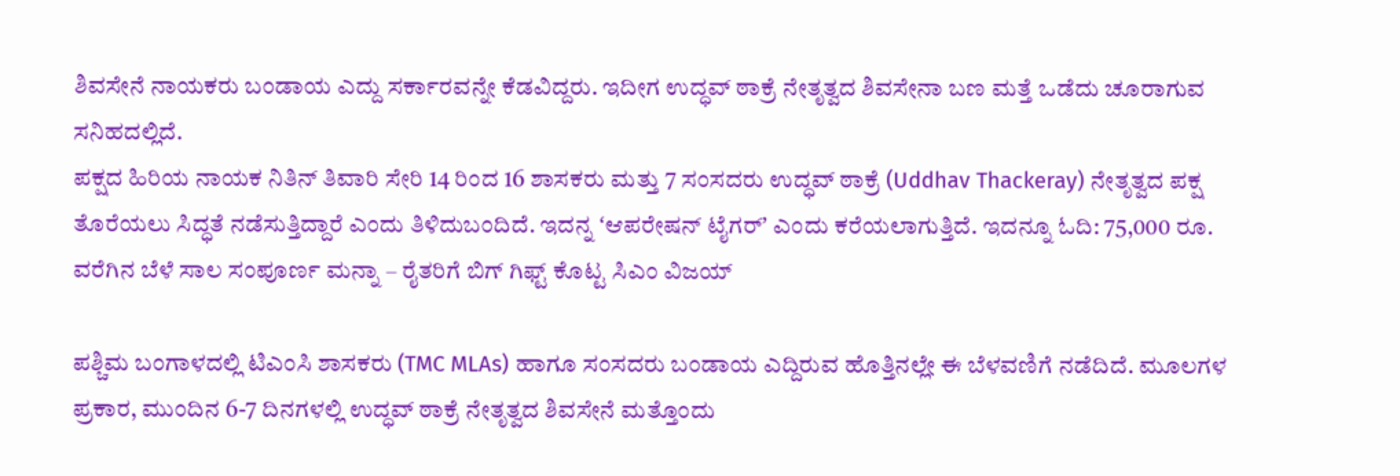ಶಿವಸೇನೆ ನಾಯಕರು ಬಂಡಾಯ ಎದ್ದು ಸರ್ಕಾರವನ್ನೇ ಕೆಡವಿದ್ದರು. ಇದೀಗ ಉದ್ಧವ್ ಠಾಕ್ರೆ ನೇತೃತ್ವದ ಶಿವಸೇನಾ ಬಣ ಮತ್ತೆ ಒಡೆದು ಚೂರಾಗುವ ಸನಿಹದಲ್ಲಿದೆ.
ಪಕ್ಷದ ಹಿರಿಯ ನಾಯಕ ನಿತಿನ್ ತಿವಾರಿ ಸೇರಿ 14 ರಿಂದ 16 ಶಾಸಕರು ಮತ್ತು 7 ಸಂಸದರು ಉದ್ಧವ್ ಠಾಕ್ರೆ (Uddhav Thackeray) ನೇತೃತ್ವದ ಪಕ್ಷ ತೊರೆಯಲು ಸಿದ್ಧತೆ ನಡೆಸುತ್ತಿದ್ದಾರೆ ಎಂದು ತಿಳಿದುಬಂದಿದೆ. ಇದನ್ನ ʻಆಪರೇಷನ್ ಟೈಗರ್ʼ ಎಂದು ಕರೆಯಲಾಗುತ್ತಿದೆ. ಇದನ್ನೂ ಓದಿ: 75,000 ರೂ. ವರೆಗಿನ ಬೆಳೆ ಸಾಲ ಸಂಪೂರ್ಣ ಮನ್ನಾ – ರೈತರಿಗೆ ಬಿಗ್ ಗಿಫ್ಟ್ ಕೊಟ್ಟ ಸಿಎಂ ವಿಜಯ್

ಪಶ್ಚಿಮ ಬಂಗಾಳದಲ್ಲಿ ಟಿಎಂಸಿ ಶಾಸಕರು (TMC MLAs) ಹಾಗೂ ಸಂಸದರು ಬಂಡಾಯ ಎದ್ದಿರುವ ಹೊತ್ತಿನಲ್ಲೇ ಈ ಬೆಳವಣಿಗೆ ನಡೆದಿದೆ. ಮೂಲಗಳ ಪ್ರಕಾರ, ಮುಂದಿನ 6-7 ದಿನಗಳಲ್ಲಿ ಉದ್ಧವ್ ಠಾಕ್ರೆ ನೇತೃತ್ವದ ಶಿವಸೇನೆ ಮತ್ತೊಂದು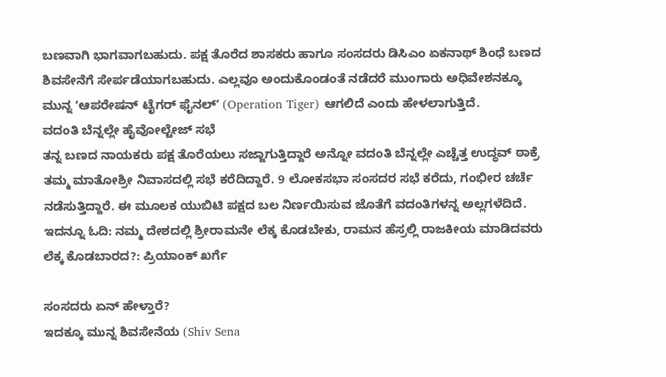ಬಣವಾಗಿ ಭಾಗವಾಗಬಹುದು. ಪಕ್ಷ ತೊರೆದ ಶಾಸಕರು ಹಾಗೂ ಸಂಸದರು ಡಿಸಿಎಂ ಏಕನಾಥ್ ಶಿಂಧೆ ಬಣದ ಶಿವಸೇನೆಗೆ ಸೇರ್ಪಡೆಯಾಗಬಹುದು. ಎಲ್ಲವೂ ಅಂದುಕೊಂಡಂತೆ ನಡೆದರೆ ಮುಂಗಾರು ಅಧಿವೇಶನಕ್ಕೂ ಮುನ್ನ ʻಆಪರೇಷನ್ ಟೈಗರ್ ಫೈನಲ್ʼ (Operation Tiger) ಆಗಲಿದೆ ಎಂದು ಹೇಳಲಾಗುತ್ತಿದೆ.
ವದಂತಿ ಬೆನ್ನಲ್ಲೇ ಹೈವೋಲ್ಟೇಜ್ ಸಭೆ
ತನ್ನ ಬಣದ ನಾಯಕರು ಪಕ್ಷ ತೊರೆಯಲು ಸಜ್ಜಾಗುತ್ತಿದ್ದಾರೆ ಅನ್ನೋ ವದಂತಿ ಬೆನ್ನಲ್ಲೇ ಎಚ್ಚೆತ್ತ ಉದ್ಧವ್ ಠಾಕ್ರೆ ತಮ್ಮ ಮಾತೋಶ್ರೀ ನಿವಾಸದಲ್ಲಿ ಸಭೆ ಕರೆದಿದ್ದಾರೆ. 9 ಲೋಕಸಭಾ ಸಂಸದರ ಸಭೆ ಕರೆದು, ಗಂಭೀರ ಚರ್ಚೆ ನಡೆಸುತ್ತಿದ್ದಾರೆ. ಈ ಮೂಲಕ ಯುಬಿಟಿ ಪಕ್ಷದ ಬಲ ನಿರ್ಣಯಿಸುವ ಜೊತೆಗೆ ವದಂತಿಗಳನ್ನ ಅಲ್ಲಗಳೆದಿದೆ. ಇದನ್ನೂ ಓದಿ: ನಮ್ಮ ದೇಶದಲ್ಲಿ ಶ್ರೀರಾಮನೇ ಲೆಕ್ಕ ಕೊಡಬೇಕು, ರಾಮನ ಹೆಸ್ರಲ್ಲಿ ರಾಜಕೀಯ ಮಾಡಿದವರು ಲೆಕ್ಕ ಕೊಡಬಾರದ?: ಪ್ರಿಯಾಂಕ್ ಖರ್ಗೆ

ಸಂಸದರು ಏನ್ ಹೇಳ್ತಾರೆ?
ಇದಕ್ಕೂ ಮುನ್ನ ಶಿವಸೇನೆಯ (Shiv Sena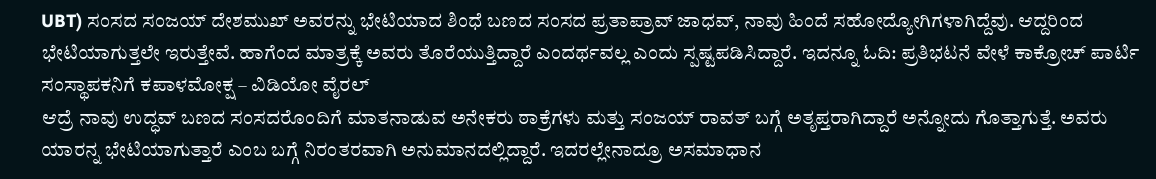UBT) ಸಂಸದ ಸಂಜಯ್ ದೇಶಮುಖ್ ಅವರನ್ನು ಭೇಟಿಯಾದ ಶಿಂಧೆ ಬಣದ ಸಂಸದ ಪ್ರತಾಪ್ರಾವ್ ಜಾಧವ್, ನಾವು ಹಿಂದೆ ಸಹೋದ್ಯೋಗಿಗಳಾಗಿದ್ದೆವು. ಆದ್ದರಿಂದ ಭೇಟಿಯಾಗುತ್ತಲೇ ಇರುತ್ತೇವೆ. ಹಾಗೆಂದ ಮಾತ್ರಕ್ಕೆ ಅವರು ತೊರೆಯುತ್ತಿದ್ದಾರೆ ಎಂದರ್ಥವಲ್ಲ ಎಂದು ಸ್ಪಷ್ಟಪಡಿಸಿದ್ದಾರೆ. ಇದನ್ನೂ ಓದಿ: ಪ್ರತಿಭಟನೆ ವೇಳೆ ಕಾಕ್ರೋಚ್ ಪಾರ್ಟಿ ಸಂಸ್ಥಾಪಕನಿಗೆ ಕಪಾಳಮೋಕ್ಷ – ವಿಡಿಯೋ ವೈರಲ್
ಆದ್ರೆ ನಾವು ಉದ್ಧವ್ ಬಣದ ಸಂಸದರೊಂದಿಗೆ ಮಾತನಾಡುವ ಅನೇಕರು ಠಾಕ್ರೆಗಳು ಮತ್ತು ಸಂಜಯ್ ರಾವತ್ ಬಗ್ಗೆ ಅತೃಪ್ತರಾಗಿದ್ದಾರೆ ಅನ್ನೋದು ಗೊತ್ತಾಗುತ್ತೆ. ಅವರು ಯಾರನ್ನ ಭೇಟಿಯಾಗುತ್ತಾರೆ ಎಂಬ ಬಗ್ಗೆ ನಿರಂತರವಾಗಿ ಅನುಮಾನದಲ್ಲಿದ್ದಾರೆ. ಇದರಲ್ಲೇನಾದ್ರೂ ಅಸಮಾಧಾನ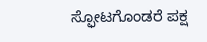ಸ್ಫೋಟಗೊಂಡರೆ ಪಕ್ಷ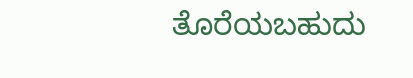ತೊರೆಯಬಹುದು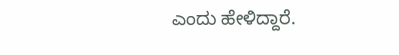ಎಂದು ಹೇಳಿದ್ದಾರೆ.